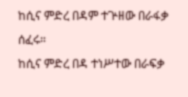ከሲና ምድረ በዳም ተጕዘው በራፋቃ ሰፈሩ።
ከሲና ምድረ በዳ ተነሥተው በራፍቃ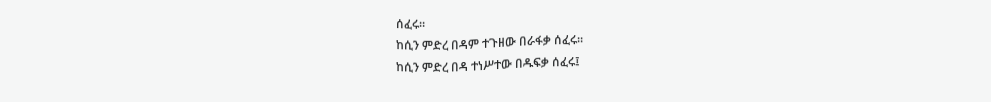ሰፈሩ።
ከሲን ምድረ በዳም ተጉዘው በራፋቃ ሰፈሩ።
ከሲን ምድረ በዳ ተነሥተው በዱፍቃ ሰፈሩ፤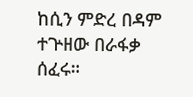ከሲን ምድረ በዳም ተጕዘው በራፋቃ ሰፈሩ።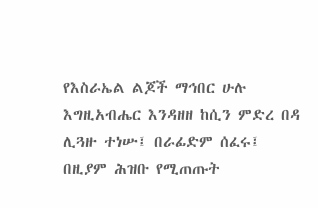የእስራኤል ልጆች ማኅበር ሁሉ እግዚአብሔር እንዳዘዘ ከሲን ምድረ በዳ ሊጓዙ ተነሡ፤ በራፊድም ሰፈሩ፤ በዚያም ሕዝቡ የሚጠጡት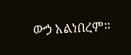ውኃ አልነበረም።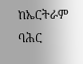ከኤርትራም ባሕር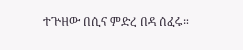ተጕዘው በሲና ምድረ በዳ ሰፈሩ።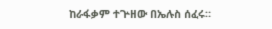ከራፋቃም ተጕዘው በኤሉስ ሰፈሩ።